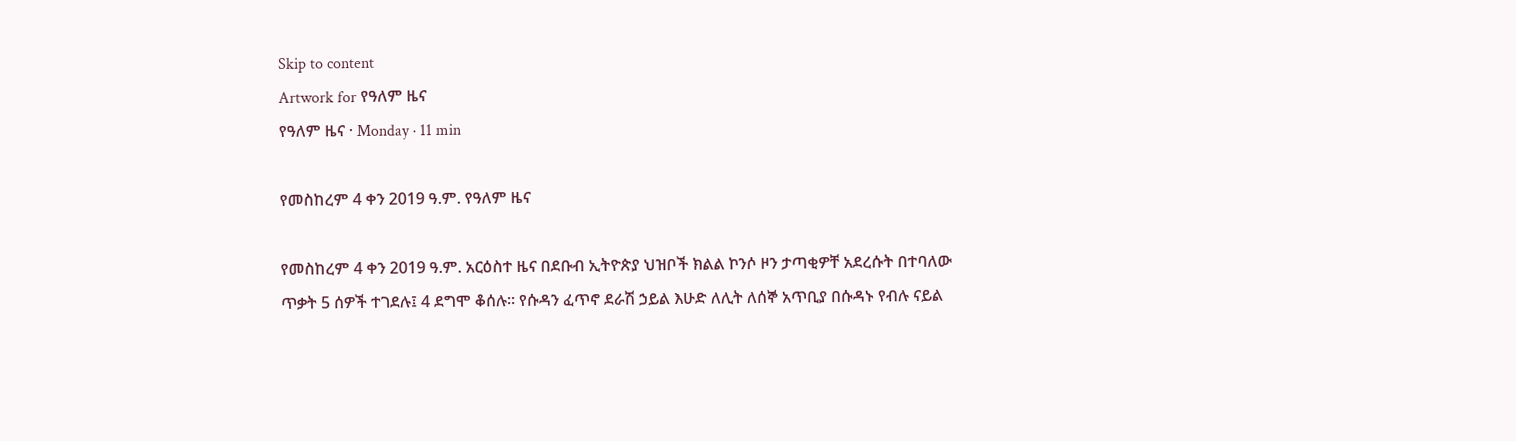Skip to content
Artwork for የዓለም ዜና
የዓለም ዜና · Monday · 11 min

የመስከረም 4 ቀን 2019 ዓ.ም. የዓለም ዜና

የመስከረም 4 ቀን 2019 ዓ.ም. አርዕስተ ዜና በደቡብ ኢትዮጵያ ህዝቦች ክልል ኮንሶ ዞን ታጣቂዎቸ አደረሱት በተባለው ጥቃት 5 ሰዎች ተገደሉ፤ 4 ደግሞ ቆሰሉ። የሱዳን ፈጥኖ ደራሽ ኃይል እሁድ ለሊት ለሰኞ አጥቢያ በሱዳኑ የብሉ ናይል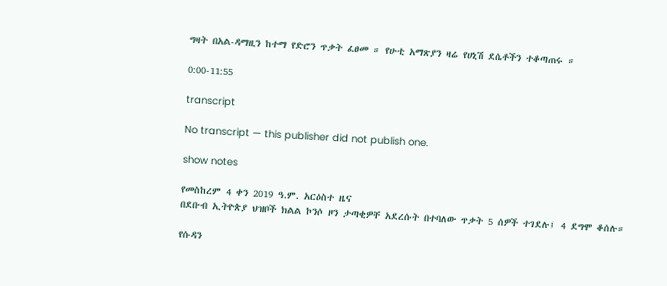ግዛት በአል-ዳማዚን ከተማ የድሮን ጥቃት ፈፀመ ። የሁቲ አማጽያን ዛሬ የሀኒሽ ደሴቶችን ተቆጣጠሩ ።

0:00-11:55

transcript

No transcript — this publisher did not publish one.

show notes

የመስከረም 4 ቀን 2019 ዓ.ም. አርዕስተ ዜና
በደቡብ ኢትዮጵያ ህዝቦች ክልል ኮንሶ ዞን ታጣቂዎቸ አደረሱት በተባለው ጥቃት 5 ሰዎች ተገደሉ፤ 4 ደግሞ ቆሰሉ።

የሱዳን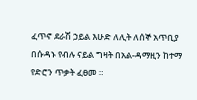ፈጥኖ ደራሽ ኃይል እሁድ ለሊት ለሰኞ አጥቢያ በሱዳኑ የብሉ ናይል ግዛት በአል-ዳማዚን ከተማ የድሮን ጥቃት ፈፀመ ።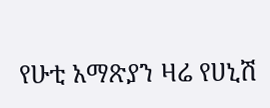የሁቲ አማጽያን ዛሬ የሀኒሽ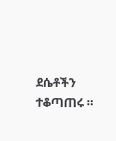ደሴቶችን ተቆጣጠሩ ።